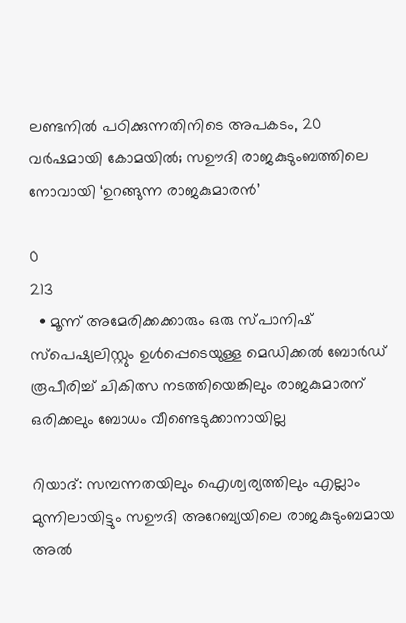ലണ്ടനില്‍ പഠിക്കുന്നതിനിടെ അപകടം, 20 വര്‍ഷമായി കോമയില്‍; സഊദി രാജകുടുംബത്തിലെ നോവായി ‘ഉറങ്ങുന്ന രാജകുമാരന്‍’

0
213
  • മൂന്ന് അമേരിക്കക്കാരും ഒരു സ്പാനിഷ് സ്‌പെഷ്യലിസ്റ്റും ഉള്‍പ്പെടെയുള്ള മെഡിക്കല്‍ ബോര്‍ഡ് രൂപീരിച്ച് ചികിത്സ നടത്തിയെങ്കിലും രാജകുമാരന് ഒരിക്കലും ബോധം വീണ്ടെടുക്കാനായില്ല

റിയാദ്: സമ്പന്നതയിലും ഐശ്വര്യത്തിലും എല്ലാം മുന്നിലായിട്ടും സഊദി അറേബ്യയിലെ രാജകുടുംബമായ അല്‍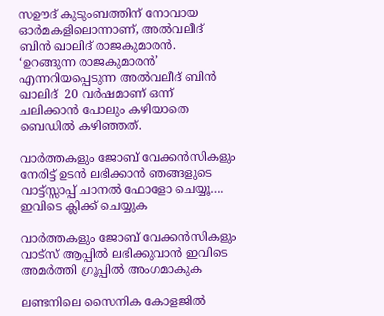സഊദ് കുടുംബത്തിന് നോവായ ഓര്‍മകളിലൊന്നാണ്, അല്‍വലീദ് ബിന്‍ ഖാലിദ് രാജകുമാരൻ. ‘ഉറങ്ങുന്ന രാജകുമാരന്‍’ എന്നറിയപ്പെടുന്ന അല്‍വലീദ് ബിന്‍ ഖാലിദ്  20 വര്‍ഷമാണ് ഒന്ന് ചലിക്കാൻ പോലും കഴിയാതെ ബെഡിൽ കഴിഞ്ഞത്.

വാർത്തകളും ജോബ് വേക്കൻസികളും നേരിട്ട് ഉടൻ ലഭിക്കാൻ ഞങ്ങളുടെ വാട്ട്സ്സാപ്പ് ചാനൽ ഫോളോ ചെയ്യൂ…. ഇവിടെ ക്ലിക്ക് ചെയ്യുക

വാർത്തകളും ജോബ് വേക്കൻസികളും വാട്സ് ആപ്പിൽ ലഭിക്കുവാൻ ഇവിടെ അമർത്തി ഗ്രൂപ്പിൽ അംഗമാകുക

ലണ്ടനിലെ സൈനിക കോളജില്‍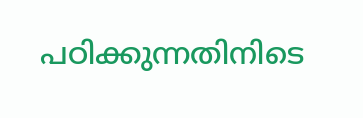പഠിക്കുന്നതിനിടെ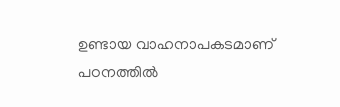ഉണ്ടായ വാഹനാപകടമാണ് പഠനത്തില്‍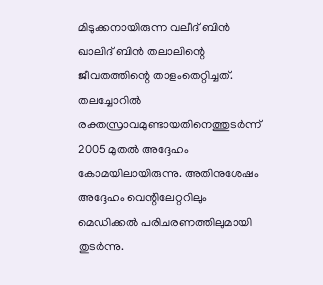മിടുക്കനായിരുന്ന വലീദ് ബിൻ ഖാലിദ് ബിൻ തലാലിന്റെ ജീവതത്തിന്റെ താളംതെറ്റിച്ചത്. തലച്ചോറില്‍ രക്തസ്രാവമുണ്ടായതിനെത്തുടര്‍ന്ന് 2005 മുതല്‍ അദ്ദേഹം കോമയിലായിരുന്നു. അതിനുശേഷം അദ്ദേഹം വെന്റിലേറ്ററിലും മെഡിക്കല്‍ പരിചരണത്തിലുമായി തുടർന്നു.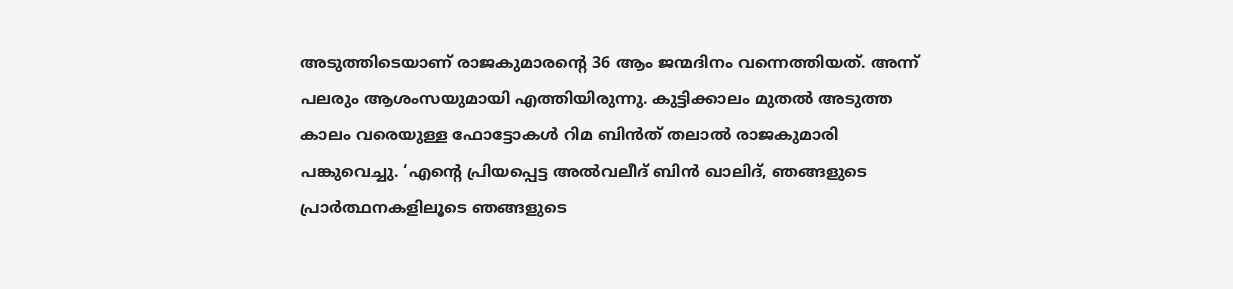അടുത്തിടെയാണ് രാജകുമാരന്റെ 36 ആം ജന്മദിനം വന്നെത്തിയത്. അന്ന് പലരും ആശംസയുമായി എത്തിയിരുന്നു. കുട്ടിക്കാലം മുതല്‍ അടുത്ത കാലം വരെയുള്ള ഫോട്ടോകള്‍ റിമ ബിന്‍ത് തലാല്‍ രാജകുമാരി പങ്കുവെച്ചു. ‘എന്റെ പ്രിയപ്പെട്ട അല്‍വലീദ് ബിന്‍ ഖാലിദ്, ഞങ്ങളുടെ പ്രാര്‍ത്ഥനകളിലൂടെ ഞങ്ങളുടെ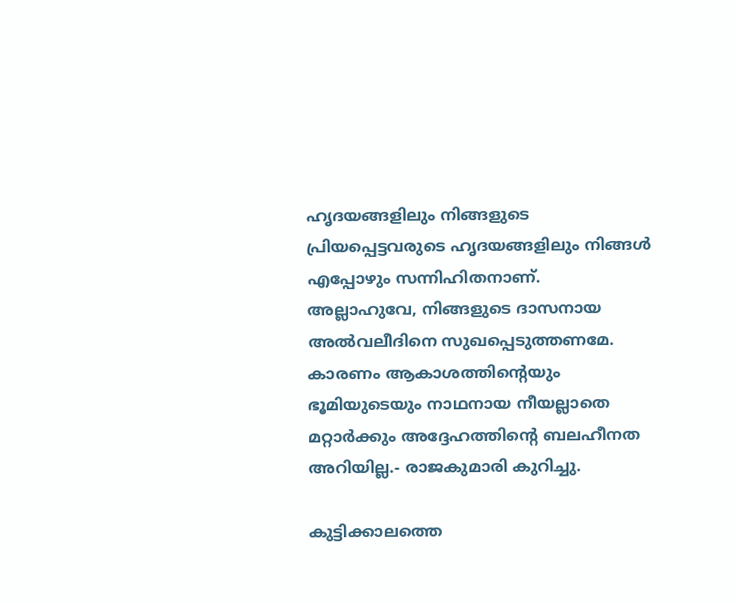ഹൃദയങ്ങളിലും നിങ്ങളുടെ പ്രിയപ്പെട്ടവരുടെ ഹൃദയങ്ങളിലും നിങ്ങള്‍ എപ്പോഴും സന്നിഹിതനാണ്. അല്ലാഹുവേ, നിങ്ങളുടെ ദാസനായ അല്‍വലീദിനെ സുഖപ്പെടുത്തണമേ. കാരണം ആകാശത്തിന്റെയും ഭൂമിയുടെയും നാഥനായ നീയല്ലാതെ മറ്റാര്‍ക്കും അദ്ദേഹത്തിന്റെ ബലഹീനത അറിയില്ല.- രാജകുമാരി കുറിച്ചു.

കുട്ടിക്കാലത്തെ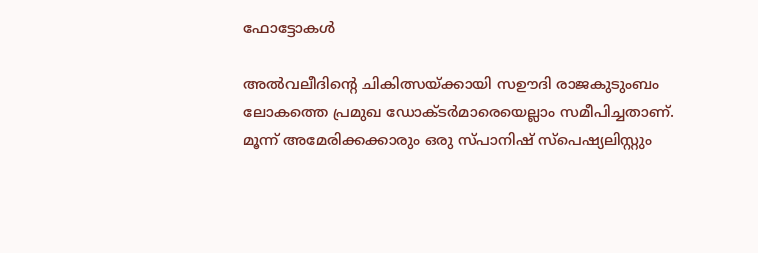ഫോട്ടോകൾ

അല്‍വലീദിന്റെ ചികിത്സയ്ക്കായി സഊദി രാജകുടുംബം ലോകത്തെ പ്രമുഖ ഡോക്ടര്‍മാരെയെല്ലാം സമീപിച്ചതാണ്. മൂന്ന് അമേരിക്കക്കാരും ഒരു സ്പാനിഷ് സ്‌പെഷ്യലിസ്റ്റും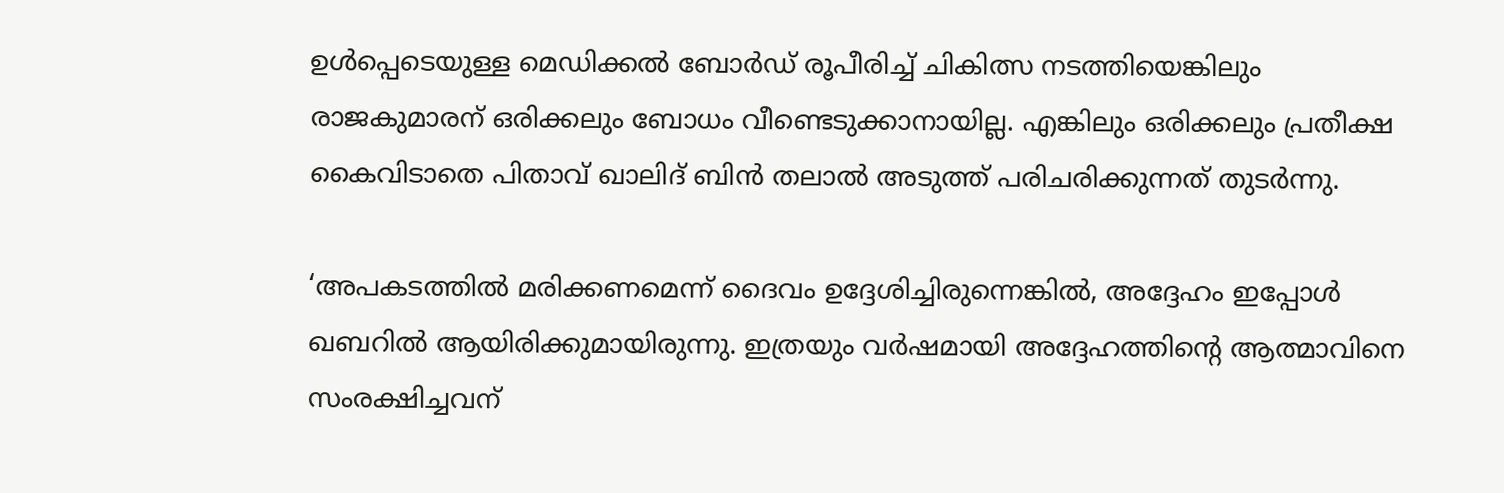ഉള്‍പ്പെടെയുള്ള മെഡിക്കല്‍ ബോര്‍ഡ് രൂപീരിച്ച് ചികിത്സ നടത്തിയെങ്കിലും രാജകുമാരന് ഒരിക്കലും ബോധം വീണ്ടെടുക്കാനായില്ല. എങ്കിലും ഒരിക്കലും പ്രതീക്ഷ കൈവിടാതെ പിതാവ് ഖാലിദ് ബിന്‍ തലാല്‍ അടുത്ത് പരിചരിക്കുന്നത് തുടർന്നു.

‘അപകടത്തില്‍ മരിക്കണമെന്ന് ദൈവം ഉദ്ദേശിച്ചിരുന്നെങ്കില്‍, അദ്ദേഹം ഇപ്പോള്‍ ഖബറില്‍ ആയിരിക്കുമായിരുന്നു. ഇത്രയും വര്‍ഷമായി അദ്ദേഹത്തിന്റെ ആത്മാവിനെ സംരക്ഷിച്ചവന്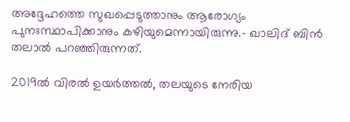അദ്ദേഹത്തെ സുഖപ്പെടുത്താനും ആരോഗ്യം പുനഃസ്ഥാപിക്കാനും കഴിയുമെന്നായിരുന്നു.- ഖാലിദ് ബിന്‍ തലാല്‍ പറഞ്ഞിരുന്നത്.

2019ല്‍ വിരല്‍ ഉയര്‍ത്തല്‍, തലയുടെ നേരിയ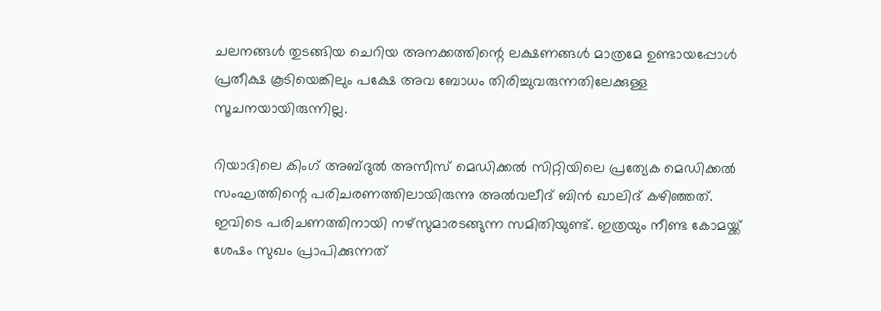ചലനങ്ങള്‍ തുടങ്ങിയ ചെറിയ അനക്കത്തിന്റെ ലക്ഷണങ്ങള്‍ മാത്രമേ ഉണ്ടായപ്പോള്‍ പ്രതീക്ഷ കൂടിയെങ്കിലും പക്ഷേ അവ ബോധം തിരിച്ചുവരുന്നതിലേക്കുള്ള സൂചനയായിരുന്നില്ല.

റിയാദിലെ കിംഗ് അബ്ദുല്‍ അസീസ് മെഡിക്കല്‍ സിറ്റിയിലെ പ്രത്യേക മെഡിക്കല്‍ സംഘത്തിന്റെ പരിചരണത്തിലായിരുന്നു അല്‍വലീദ് ബിന്‍ ഖാലിദ് കഴിഞ്ഞത്. ഇവിടെ പരിചണത്തിനായി നഴ്‌സുമാരടങ്ങുന്ന സമിതിയുണ്ട്. ഇത്രയും നീണ്ട കോമയ്ക്ക് ശേഷം സുഖം പ്രാപിക്കുന്നത്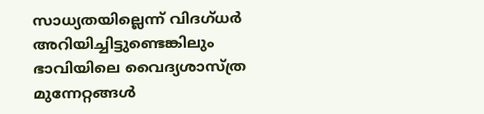സാധ്യതയില്ലെന്ന് വിദഗ്ധര്‍ അറിയിച്ചിട്ടുണ്ടെങ്കിലും ഭാവിയിലെ വൈദ്യശാസ്ത്ര മുന്നേറ്റങ്ങള്‍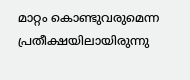മാറ്റം കൊണ്ടുവരുമെന്ന പ്രതീക്ഷയിലായിരുന്നു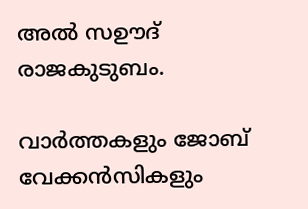അല്‍ സഊദ് രാജകുടുബം.

വാർത്തകളും ജോബ് വേക്കൻസികളും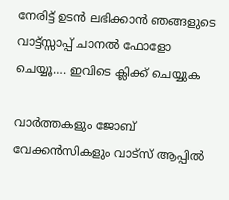നേരിട്ട് ഉടൻ ലഭിക്കാൻ ഞങ്ങളുടെ വാട്ട്സ്സാപ്പ് ചാനൽ ഫോളോ ചെയ്യൂ…. ഇവിടെ ക്ലിക്ക് ചെയ്യുക

വാർത്തകളും ജോബ് വേക്കൻസികളും വാട്സ് ആപ്പിൽ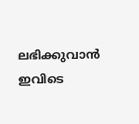ലഭിക്കുവാൻ ഇവിടെ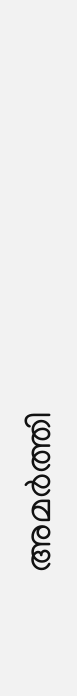അമർത്തി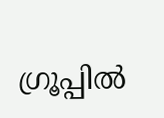ഗ്രൂപ്പിൽ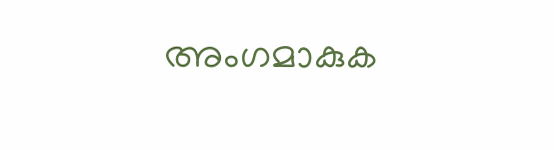അംഗമാകുക